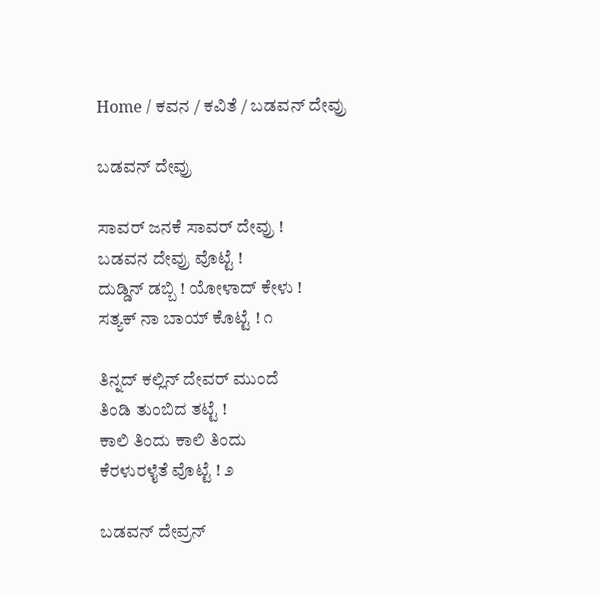Home / ಕವನ / ಕವಿತೆ / ಬಡವನ್ ದೇವ್ರು

ಬಡವನ್ ದೇವ್ರು

ಸಾವರ್ ಜನಕೆ ಸಾವರ್ ದೇವ್ರು !
ಬಡವನ ದೇವ್ರು ವೊಟ್ಟೆ !
ದುಡ್ಡಿನ್ ಡಬ್ಬಿ ! ಯೋಳಾದ್ ಕೇಳು !
ಸತ್ಯಕ್ ನಾ ಬಾಯ್ ಕೊಟ್ಟೆ ! ೧

ತಿನ್ನದ್ ಕಲ್ಲಿನ್ ದೇವರ್ ಮುಂದೆ
ತಿಂಡಿ ತುಂಬಿದ ತಟ್ಟೆ !
ಕಾಲಿ ತಿಂದು ಕಾಲಿ ತಿಂದು
ಕೆರಳುರಳೈತೆ ವೊಟ್ಟೆ ! ೨

ಬಡವನ್ ದೇವ್ರನ್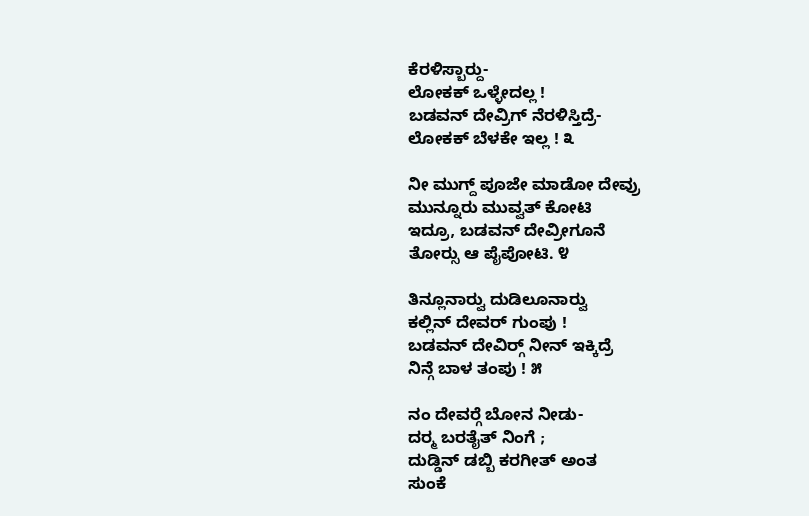ಕೆರಳಿಸ್ಬಾರ್‍ದು-
ಲೋಕಕ್ ಒಳ್ಳೇದಲ್ಲ !
ಬಡವನ್ ದೇವ್ರಿಗ್ ನೆರಳಿಸ್ತಿದ್ರೆ-
ಲೋಕಕ್ ಬೆಳಕೇ ಇಲ್ಲ ! ೩

ನೀ ಮುಗ್ದ್ ಪೂಜೇ ಮಾಡೋ ದೇವ್ರು
ಮುನ್ನೂರು ಮುವ್ವತ್ ಕೋಟಿ
ಇದ್ರೂ, ಬಡವನ್ ದೇವ್ರೀಗೂನೆ
ತೋರ್‍ಸು ಆ ಪೈಪೋಟಿ. ೪

ತಿನ್ಲೂನಾರ್‍ವು ದುಡಿಲೂನಾರ್‍ವು
ಕಲ್ಲಿನ್ ದೇವರ್ ಗುಂಪು !
ಬಡವನ್ ದೇವಿರ್‍ಗ್ ನೀನ್ ಇಕ್ಕಿದ್ರೆ
ನಿನ್ಗೆ ಬಾಳ ತಂಪು ! ೫

ನಂ ದೇವರ್‍ಗೆ ಬೋನ ನೀಡು-
ದರ್‍ಮ ಬರತೈತ್ ನಿಂಗೆ ;
ದುಡ್ಡಿನ್ ಡಬ್ಬಿ ಕರಗೀತ್ ಅಂತ
ಸುಂಕೆ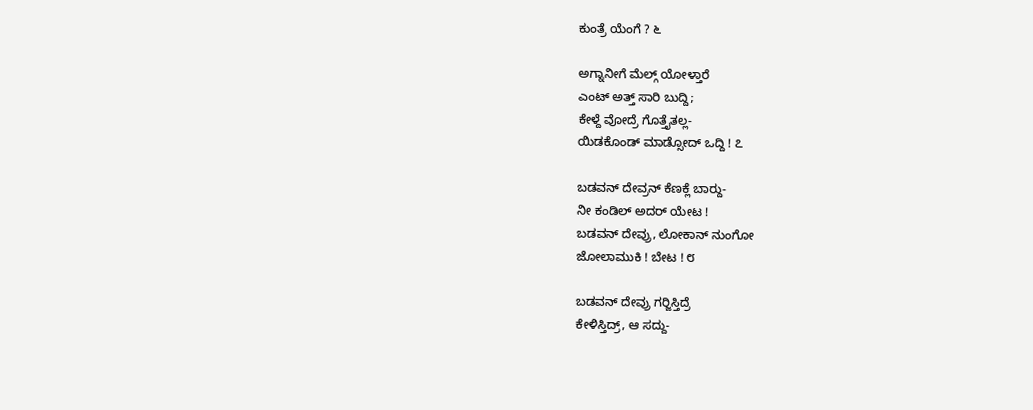ಕುಂತ್ರೆ ಯೆಂಗೆ ? ೬

ಅಗ್ನಾನೀಗೆ ಮೆಲ್ಗ್ ಯೋಳ್ತಾರೆ
ಎಂಟ್ ಅತ್ತ್ ಸಾರಿ ಬುದ್ದಿ;
ಕೇಳ್ದೆ ವೋದ್ರೆ ಗೊತ್ತೈತಲ್ಲ-
ಯಿಡಕೊಂಡ್ ಮಾಡ್ಸೋದ್ ಒದ್ದಿ ! ೭

ಬಡವನ್ ದೇವ್ರನ್ ಕೆಣಕ್ಲೆ ಬಾರ್‍ದು-
ನೀ ಕಂಡಿಲ್ ಅದರ್ ಯೇಟ !
ಬಡವನ್ ದೇವ್ರು, ಲೋಕಾನ್ ನುಂಗೋ
ಜೋಲಾಮುಕಿ ! ಬೇಟ ! ೮

ಬಡವನ್ ದೇವ್ರು ಗರ್‍ಜಿಸ್ತಿದ್ರೆ
ಕೇಳಿಸ್ತಿದ್ರ್, ಆ ಸದ್ದು-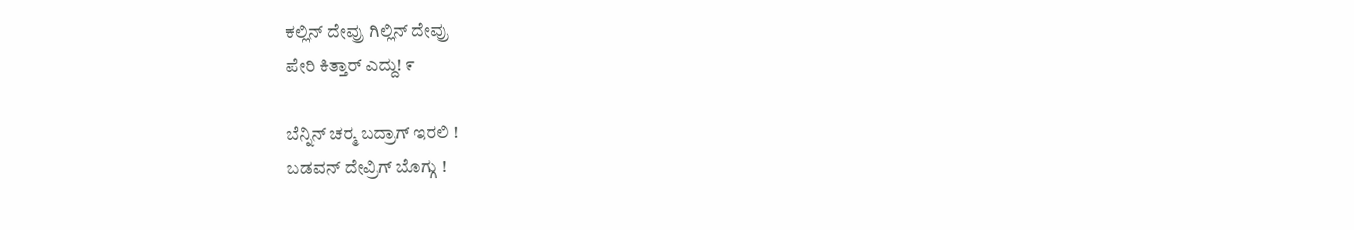ಕಲ್ಲಿನ್ ದೇವ್ರು ಗಿಲ್ಲಿನ್ ದೇವ್ರು
ಪೇರಿ ಕಿತ್ತಾರ್‌ ಎದ್ದು! ೯

ಬೆನ್ನಿನ್ ಚರ್‍ಮ ಬದ್ರಾಗ್ ಇರಲಿ !
ಬಡವನ್‌ ದೇವ್ರಿಗ್ ಬೊಗ್ಗು !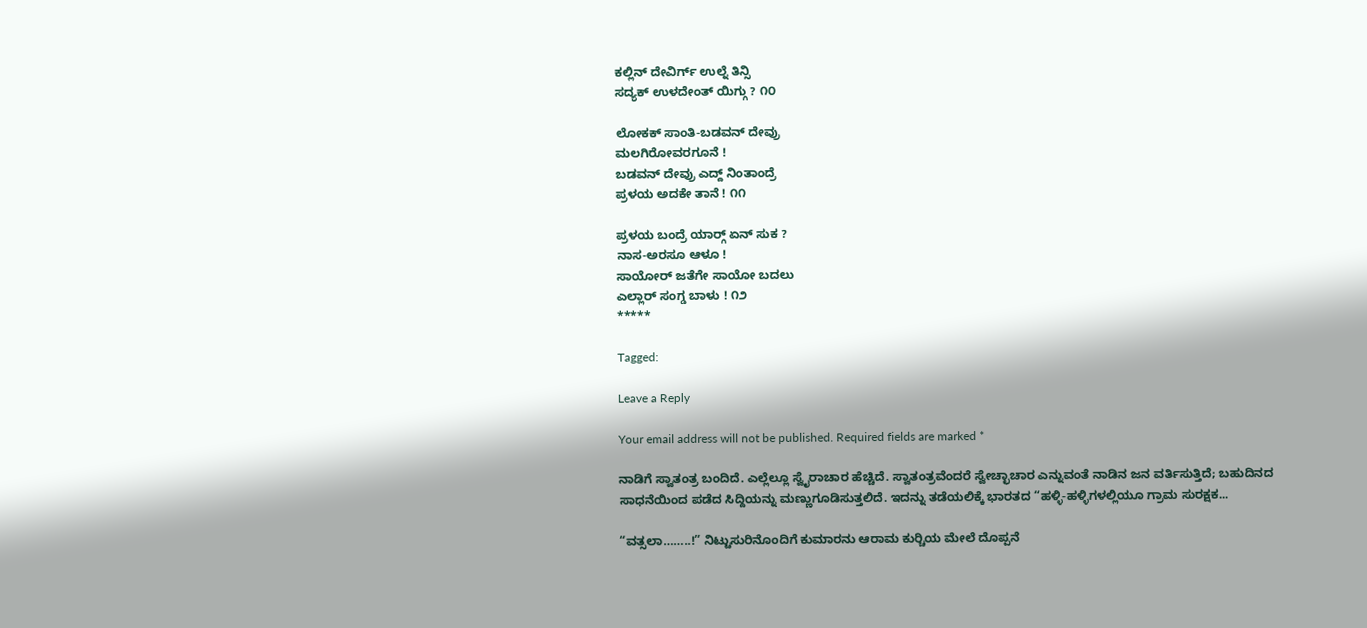ಕಲ್ಲಿನ್ ದೇವಿರ್ಗ್ ಉಲ್ನೆ ತಿನ್ಸಿ
ಸದ್ಯಕ್ ಉಳದೇಂತ್‌ ಯಿಗ್ಗು ? ೧೦

ಲೋಕಕ್ ಸಾಂತಿ-ಬಡವನ್ ದೇವ್ರು
ಮಲಗಿರೋವರಗೂನೆ !
ಬಡವನ್ ದೇವ್ರು ಎದ್ದ್ ನಿಂತಾಂದ್ರೆ
ಪ್ರಳಯ ಅದಕೇ ತಾನೆ ! ೧೧

ಪ್ರಳಯ ಬಂದ್ರೆ ಯಾರ್‍ಗ್ ಏನ್ ಸುಕ ?
ನಾಸ-ಅರಸೂ ಆಳೂ !
ಸಾಯೋರ್ ಜತೆಗೇ ಸಾಯೋ ಬದಲು
ಎಲ್ಲಾರ್ ಸಂಗ್ಡ ಬಾಳು ! ೧೨
*****

Tagged:

Leave a Reply

Your email address will not be published. Required fields are marked *

ನಾಡಿಗೆ ಸ್ವಾತಂತ್ರ ಬಂದಿದೆ. ಎಲ್ಲೆಲ್ಲೂ ಸ್ವೈರಾಚಾರ ಹೆಚ್ಚಿದೆ. ಸ್ವಾತಂತ್ರವೆಂದರೆ ಸ್ವೇಚ್ಛಾಚಾರ ಎನ್ನುವಂತೆ ನಾಡಿನ ಜನ ವರ್ತಿಸುತ್ತಿದೆ; ಬಹುದಿನದ ಸಾಧನೆಯಿಂದ ಪಡೆದ ಸಿದ್ದಿಯನ್ನು ಮಣ್ಣುಗೂಡಿಸುತ್ತಲಿದೆ. ಇದನ್ನು ತಡೆಯಲಿಕ್ಕೆ ಭಾರತದ “ಹಳ್ಳಿ-ಹಳ್ಳಿಗಳಲ್ಲಿಯೂ ಗ್ರಾಮ ಸುರಕ್ಷಕ...

“ವತ್ಸಲಾ……..!” ನಿಟ್ಟುಸುರಿನೊಂದಿಗೆ ಕುಮಾರನು ಆರಾಮ ಕುರ್‍ಚಿಯ ಮೇಲೆ ದೊಪ್ಪನೆ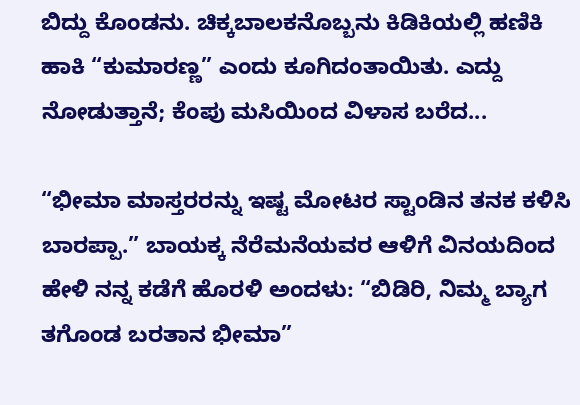ಬಿದ್ದು ಕೊಂಡನು. ಚಿಕ್ಕಬಾಲಕನೊಬ್ಬನು ಕಿಡಿಕಿಯಲ್ಲಿ ಹಣಿಕಿ ಹಾಕಿ “ಕುಮಾರಣ್ಣ” ಎಂದು ಕೂಗಿದಂತಾಯಿತು. ಎದ್ದು ನೋಡುತ್ತಾನೆ; ಕೆಂಪು ಮಸಿಯಿಂದ ವಿಳಾಸ ಬರೆದ...

“ಭೀಮಾ ಮಾಸ್ತರರನ್ನು ಇಷ್ಟ ಮೋಟರ ಸ್ಟಾಂಡಿನ ತನಕ ಕಳಿಸಿ ಬಾರಪ್ಪಾ.” ಬಾಯಕ್ಕ ನೆರೆಮನೆಯವರ ಆಳಿಗೆ ವಿನಯದಿಂದ ಹೇಳಿ ನನ್ನ ಕಡೆಗೆ ಹೊರಳಿ ಅಂದಳು: “ಬಿಡಿರಿ, ನಿಮ್ಮ ಬ್ಯಾಗ ತಗೊಂಡ ಬರತಾನ ಭೀಮಾ”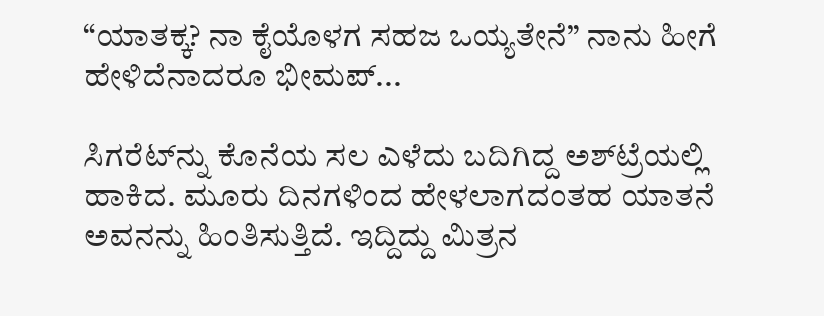“ಯಾತಕ್ಕ? ನಾ ಕೈಯೊಳಗ ಸಹಜ ಒಯ್ಯತೇನೆ” ನಾನು ಹೀಗೆ ಹೇಳಿದೆನಾದರೂ ಭೀಮಪ್...

ಸಿಗರೆಟ್‌ನ್ನು ಕೊನೆಯ ಸಲ ಎಳೆದು ಬದಿಗಿದ್ದ ಅಶ್‌ಟ್ರೆಯಲ್ಲಿ ಹಾಕಿದ. ಮೂರು ದಿನಗಳಿಂದ ಹೇಳಲಾಗದಂತಹ ಯಾತನೆ ಅವನನ್ನು ಹಿಂತಿಸುತ್ತಿದೆ. ಇದ್ದಿದ್ದು ಮಿತ್ರನ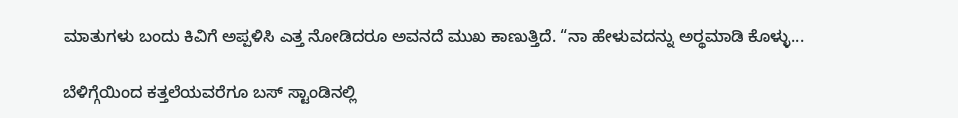ಮಾತುಗಳು ಬಂದು ಕಿವಿಗೆ ಅಪ್ಪಳಿಸಿ ಎತ್ತ ನೋಡಿದರೂ ಅವನದೆ ಮುಖ ಕಾಣುತ್ತಿದೆ. “ನಾ ಹೇಳುವದನ್ನು ಅರ್‍ಥಮಾಡಿ ಕೊಳ್ಳು...

ಬೆಳಿಗ್ಗೆಯಿಂದ ಕತ್ತಲೆಯವರೆಗೂ ಬಸ್ ಸ್ಟಾಂಡಿನಲ್ಲಿ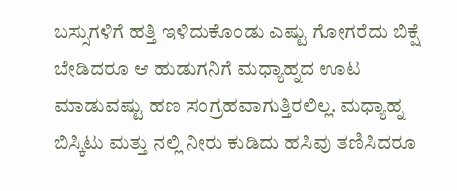ಬಸ್ಸುಗಳಿಗೆ ಹತ್ತಿ ಇಳಿದುಕೊಂಡು ಎಷ್ಟು ಗೋಗರೆದು ಬಿಕ್ಷೆ ಬೇಡಿದರೂ ಆ ಹುಡುಗನಿಗೆ ಮಧ್ಯಾಹ್ನದ ಊಟ ಮಾಡುವಷ್ಟು ಹಣ ಸಂಗ್ರಹವಾಗುತ್ತಿರಲಿಲ್ಲ. ಮಧ್ಯಾಹ್ನ ಬಿಸ್ಕಿಟು ಮತ್ತು ನಲ್ಲಿ ನೀರು ಕುಡಿದು ಹಸಿವು ತಣಿಸಿದರೂ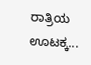ರಾತ್ರಿಯ ಊಟಕ್ಕ...